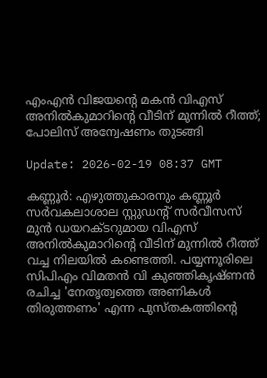എംഎന്‍ വിജയന്റെ മകന്‍ വിഎസ് അനില്‍കുമാറിന്റെ വീടിന് മുന്നില്‍ റീത്ത്; പോലിസ് അന്വേഷണം തുടങ്ങി

Update: 2026-02-19 08:37 GMT

കണ്ണൂര്‍: എഴുത്തുകാരനും കണ്ണൂര്‍ സര്‍വകലാശാല സ്റ്റുഡന്റ് സര്‍വീസസ് മുന്‍ ഡയറക്ടറുമായ വിഎസ് അനില്‍കുമാറിന്റെ വീടിന് മുന്നില്‍ റീത്ത് വച്ച നിലയില്‍ കണ്ടെത്തി. പയ്യന്നൂരിലെ സിപിഎം വിമതന്‍ വി കുഞ്ഞികൃഷ്ണന്‍ രചിച്ച 'നേതൃത്വത്തെ അണികള്‍ തിരുത്തണം' എന്ന പുസ്തകത്തിന്റെ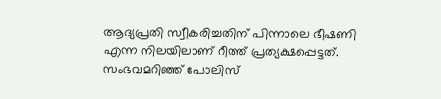ആദ്യപ്രതി സ്വീകരിച്ചതിന് പിന്നാലെ ഭീഷണി എന്ന നിലയിലാണ് റീത്ത് പ്രത്യക്ഷപ്പെട്ടത്. സംഭവമറിഞ്ഞ് പോലിസ്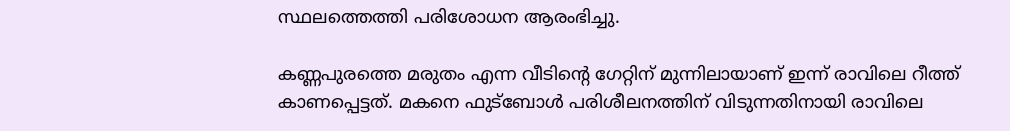സ്ഥലത്തെത്തി പരിശോധന ആരംഭിച്ചു.

കണ്ണപുരത്തെ മരുതം എന്ന വീടിന്റെ ഗേറ്റിന് മുന്നിലായാണ് ഇന്ന് രാവിലെ റീത്ത് കാണപ്പെട്ടത്. മകനെ ഫുട്‌ബോള്‍ പരിശീലനത്തിന് വിടുന്നതിനായി രാവിലെ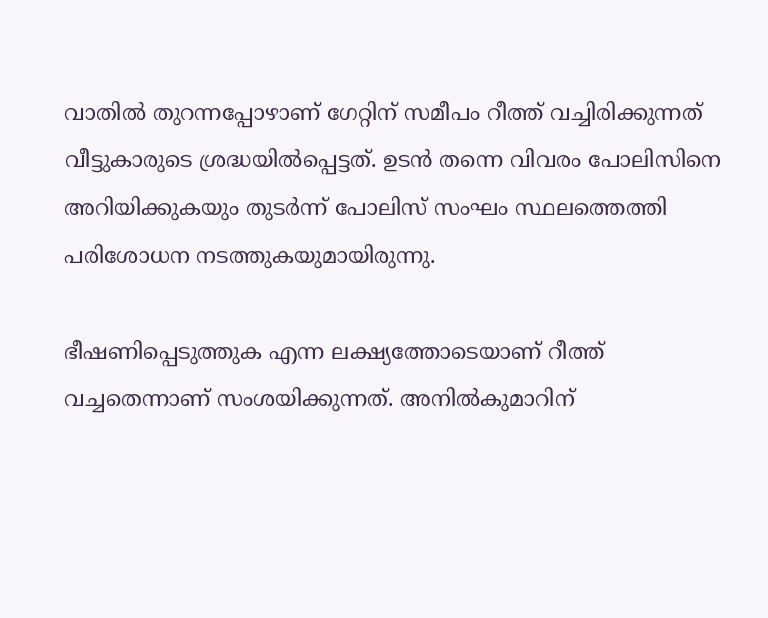വാതില്‍ തുറന്നപ്പോഴാണ് ഗേറ്റിന് സമീപം റീത്ത് വച്ചിരിക്കുന്നത് വീട്ടുകാരുടെ ശ്രദ്ധയില്‍പ്പെട്ടത്. ഉടന്‍ തന്നെ വിവരം പോലിസിനെ അറിയിക്കുകയും തുടര്‍ന്ന് പോലിസ് സംഘം സ്ഥലത്തെത്തി പരിശോധന നടത്തുകയുമായിരുന്നു.

ഭീഷണിപ്പെടുത്തുക എന്ന ലക്ഷ്യത്തോടെയാണ് റീത്ത് വച്ചതെന്നാണ് സംശയിക്കുന്നത്. അനില്‍കുമാറിന്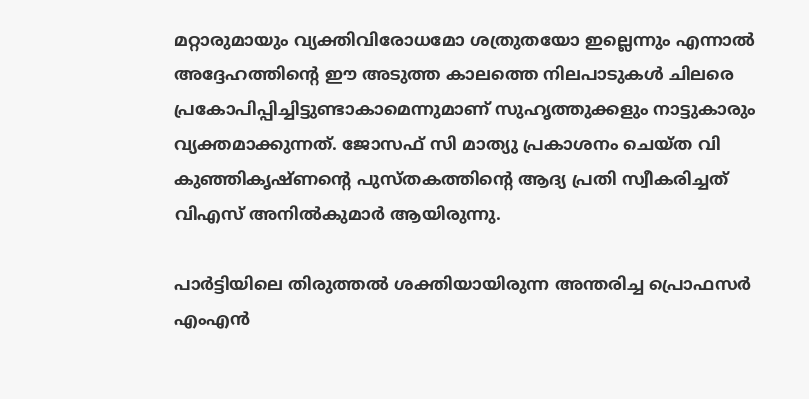മറ്റാരുമായും വ്യക്തിവിരോധമോ ശത്രുതയോ ഇല്ലെന്നും എന്നാല്‍ അദ്ദേഹത്തിന്റെ ഈ അടുത്ത കാലത്തെ നിലപാടുകള്‍ ചിലരെ പ്രകോപിപ്പിച്ചിട്ടുണ്ടാകാമെന്നുമാണ് സുഹൃത്തുക്കളും നാട്ടുകാരും വ്യക്തമാക്കുന്നത്. ജോസഫ് സി മാത്യു പ്രകാശനം ചെയ്ത വി കുഞ്ഞികൃഷ്ണന്റെ പുസ്തകത്തിന്റെ ആദ്യ പ്രതി സ്വീകരിച്ചത് വിഎസ് അനില്‍കുമാര്‍ ആയിരുന്നു.

പാര്‍ട്ടിയിലെ തിരുത്തല്‍ ശക്തിയായിരുന്ന അന്തരിച്ച പ്രൊഫസര്‍ എംഎന്‍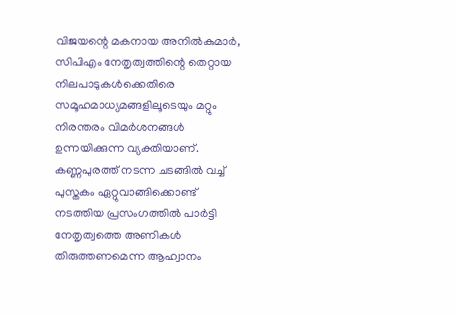വിജയന്റെ മകനായ അനില്‍കുമാര്‍, സിപിഎം നേതൃത്വത്തിന്റെ തെറ്റായ നിലപാടുകള്‍ക്കെതിരെ സമൂഹമാധ്യമങ്ങളിലൂടെയും മറ്റും നിരന്തരം വിമര്‍ശനങ്ങള്‍ ഉന്നയിക്കുന്ന വ്യക്തിയാണ്. കണ്ണപുരത്ത് നടന്ന ചടങ്ങില്‍ വച്ച് പുസ്തകം ഏറ്റുവാങ്ങിക്കൊണ്ട് നടത്തിയ പ്രസംഗത്തില്‍ പാര്‍ട്ടി നേതൃത്വത്തെ അണികള്‍ തിരുത്തണമെന്ന ആഹ്വാനം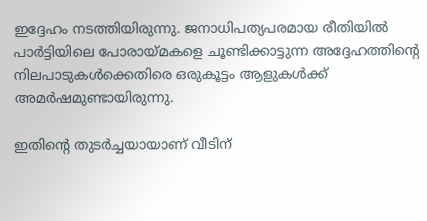ഇദ്ദേഹം നടത്തിയിരുന്നു. ജനാധിപത്യപരമായ രീതിയില്‍ പാര്‍ട്ടിയിലെ പോരായ്മകളെ ചൂണ്ടിക്കാട്ടുന്ന അദ്ദേഹത്തിന്റെ നിലപാടുകള്‍ക്കെതിരെ ഒരുകൂട്ടം ആളുകള്‍ക്ക് അമര്‍ഷമുണ്ടായിരുന്നു.

ഇതിന്റെ തുടര്‍ച്ചയായാണ് വീടിന്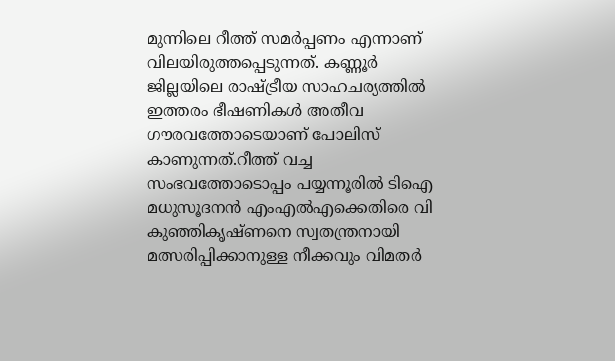മുന്നിലെ റീത്ത് സമര്‍പ്പണം എന്നാണ് വിലയിരുത്തപ്പെടുന്നത്. കണ്ണൂര്‍ ജില്ലയിലെ രാഷ്ട്രീയ സാഹചര്യത്തില്‍ ഇത്തരം ഭീഷണികള്‍ അതീവ ഗൗരവത്തോടെയാണ് പോലിസ് കാണുന്നത്.റീത്ത് വച്ച സംഭവത്തോടൊപ്പം പയ്യന്നൂരില്‍ ടിഐ മധുസൂദനന്‍ എംഎല്‍എക്കെതിരെ വി കുഞ്ഞികൃഷ്ണനെ സ്വതന്ത്രനായി മത്സരിപ്പിക്കാനുള്ള നീക്കവും വിമതര്‍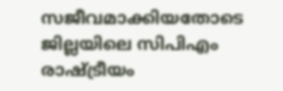സജീവമാക്കിയതോടെ ജില്ലയിലെ സിപിഎം രാഷ്ട്രീയം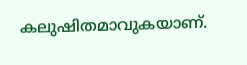കലുഷിതമാവുകയാണ്.